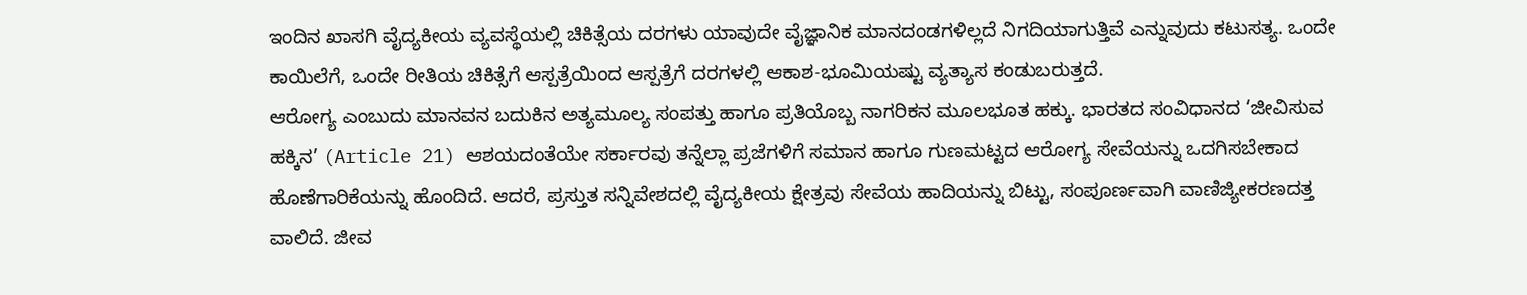ಇಂದಿನ ಖಾಸಗಿ ವೈದ್ಯಕೀಯ ವ್ಯವಸ್ಥೆಯಲ್ಲಿ ಚಿಕಿತ್ಸೆಯ ದರಗಳು ಯಾವುದೇ ವೈಜ್ಞಾನಿಕ ಮಾನದಂಡಗಳಿಲ್ಲದೆ ನಿಗದಿಯಾಗುತ್ತಿವೆ ಎನ್ನುವುದು ಕಟುಸತ್ಯ. ಒಂದೇ ಕಾಯಿಲೆಗೆ, ಒಂದೇ ರೀತಿಯ ಚಿಕಿತ್ಸೆಗೆ ಆಸ್ಪತ್ರೆಯಿಂದ ಆಸ್ಪತ್ರೆಗೆ ದರಗಳಲ್ಲಿ ಆಕಾಶ-ಭೂಮಿಯಷ್ಟು ವ್ಯತ್ಯಾಸ ಕಂಡುಬರುತ್ತದೆ.
ಆರೋಗ್ಯ ಎಂಬುದು ಮಾನವನ ಬದುಕಿನ ಅತ್ಯಮೂಲ್ಯ ಸಂಪತ್ತು ಹಾಗೂ ಪ್ರತಿಯೊಬ್ಬ ನಾಗರಿಕನ ಮೂಲಭೂತ ಹಕ್ಕು. ಭಾರತದ ಸಂವಿಧಾನದ ‘ಜೀವಿಸುವ ಹಕ್ಕಿನ’ (Article 21) ಆಶಯದಂತೆಯೇ ಸರ್ಕಾರವು ತನ್ನೆಲ್ಲಾ ಪ್ರಜೆಗಳಿಗೆ ಸಮಾನ ಹಾಗೂ ಗುಣಮಟ್ಟದ ಆರೋಗ್ಯ ಸೇವೆಯನ್ನು ಒದಗಿಸಬೇಕಾದ ಹೊಣೆಗಾರಿಕೆಯನ್ನು ಹೊಂದಿದೆ. ಆದರೆ, ಪ್ರಸ್ತುತ ಸನ್ನಿವೇಶದಲ್ಲಿ ವೈದ್ಯಕೀಯ ಕ್ಷೇತ್ರವು ಸೇವೆಯ ಹಾದಿಯನ್ನು ಬಿಟ್ಟು, ಸಂಪೂರ್ಣವಾಗಿ ವಾಣಿಜ್ಯೀಕರಣದತ್ತ ವಾಲಿದೆ. ಜೀವ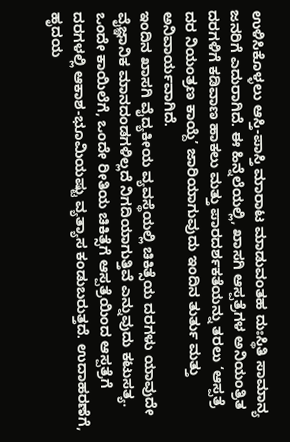ಉಳಿಸಿಕೊಳ್ಳಲು ಆಸ್ತಿ-ಪಾಸ್ತಿ ಮಾರಾಟ ಮಾಡುವಂತಹ ದುಃಸ್ಥಿತಿ ಸಾಮಾನ್ಯ ಜನರಿಗೆ ಎದುರಾಗಿದೆ. ಈ ಹಿನ್ನೆಲೆಯಲ್ಲಿ, ಖಾಸಗಿ ಆಸ್ಪತ್ರೆಗಳ ಅನಿಯಂತ್ರಿತ ದರಗಳಿಗೆ ಕಡಿವಾಣ ಹಾಕಲು ಮತ್ತು ಪಾರದರ್ಶಕತೆಯನ್ನು ತರಲು ‘ಆಸ್ಪತ್ರೆ ದರ ನಿಯಂತ್ರಣ ಕಾಯ್ದೆ’ ಜಾರಿಯಾಗುವುದು ಇಂದಿನ ತುರ್ತು ಮತ್ತು ಅನಿವಾರ್ಯವಾಗಿದೆ.
ಇಂದಿನ ಖಾಸಗಿ ವೈದ್ಯಕೀಯ ವ್ಯವಸ್ಥೆಯಲ್ಲಿ ಚಿಕಿತ್ಸೆಯ ದರಗಳು ಯಾವುದೇ ವೈಜ್ಞಾನಿಕ ಮಾನದಂಡಗಳಿಲ್ಲದೆ ನಿಗದಿಯಾಗುತ್ತಿವೆ ಎನ್ನುವುದು ಕಟುಸತ್ಯ. ಒಂದೇ ಕಾಯಿಲೆಗೆ, ಒಂದೇ ರೀತಿಯ ಚಿಕಿತ್ಸೆಗೆ ಆಸ್ಪತ್ರೆಯಿಂದ ಆಸ್ಪತ್ರೆಗೆ ದರಗಳಲ್ಲಿ ಆಕಾಶ-ಭೂಮಿಯಷ್ಟು ವ್ಯತ್ಯಾಸ ಕಂಡುಬರುತ್ತದೆ. ಉದಾಹರಣೆಗೆ, ಹೃದಯ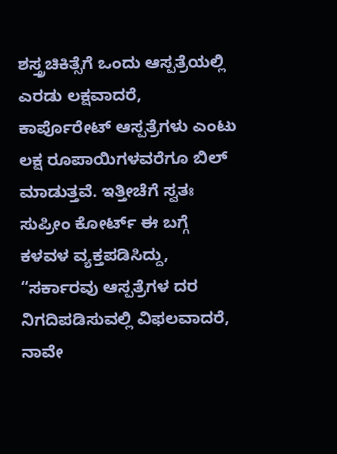ಶಸ್ತ್ರಚಿಕಿತ್ಸೆಗೆ ಒಂದು ಆಸ್ಪತ್ರೆಯಲ್ಲಿ ಎರಡು ಲಕ್ಷವಾದರೆ, ಕಾರ್ಪೊರೇಟ್ ಆಸ್ಪತ್ರೆಗಳು ಎಂಟು ಲಕ್ಷ ರೂಪಾಯಿಗಳವರೆಗೂ ಬಿಲ್ ಮಾಡುತ್ತವೆ. ಇತ್ತೀಚೆಗೆ ಸ್ವತಃ ಸುಪ್ರೀಂ ಕೋರ್ಟ್ ಈ ಬಗ್ಗೆ ಕಳವಳ ವ್ಯಕ್ತಪಡಿಸಿದ್ದು, “ಸರ್ಕಾರವು ಆಸ್ಪತ್ರೆಗಳ ದರ ನಿಗದಿಪಡಿಸುವಲ್ಲಿ ವಿಫಲವಾದರೆ, ನಾವೇ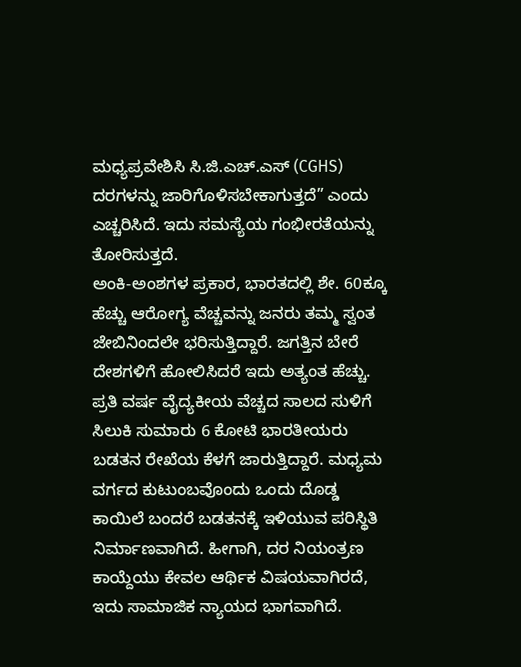ಮಧ್ಯಪ್ರವೇಶಿಸಿ ಸಿ.ಜಿ.ಎಚ್.ಎಸ್ (CGHS) ದರಗಳನ್ನು ಜಾರಿಗೊಳಿಸಬೇಕಾಗುತ್ತದೆ” ಎಂದು ಎಚ್ಚರಿಸಿದೆ. ಇದು ಸಮಸ್ಯೆಯ ಗಂಭೀರತೆಯನ್ನು ತೋರಿಸುತ್ತದೆ.
ಅಂಕಿ-ಅಂಶಗಳ ಪ್ರಕಾರ, ಭಾರತದಲ್ಲಿ ಶೇ. 60ಕ್ಕೂ ಹೆಚ್ಚು ಆರೋಗ್ಯ ವೆಚ್ಚವನ್ನು ಜನರು ತಮ್ಮ ಸ್ವಂತ ಜೇಬಿನಿಂದಲೇ ಭರಿಸುತ್ತಿದ್ದಾರೆ. ಜಗತ್ತಿನ ಬೇರೆ ದೇಶಗಳಿಗೆ ಹೋಲಿಸಿದರೆ ಇದು ಅತ್ಯಂತ ಹೆಚ್ಚು. ಪ್ರತಿ ವರ್ಷ ವೈದ್ಯಕೀಯ ವೆಚ್ಚದ ಸಾಲದ ಸುಳಿಗೆ ಸಿಲುಕಿ ಸುಮಾರು 6 ಕೋಟಿ ಭಾರತೀಯರು ಬಡತನ ರೇಖೆಯ ಕೆಳಗೆ ಜಾರುತ್ತಿದ್ದಾರೆ. ಮಧ್ಯಮ ವರ್ಗದ ಕುಟುಂಬವೊಂದು ಒಂದು ದೊಡ್ಡ ಕಾಯಿಲೆ ಬಂದರೆ ಬಡತನಕ್ಕೆ ಇಳಿಯುವ ಪರಿಸ್ಥಿತಿ ನಿರ್ಮಾಣವಾಗಿದೆ. ಹೀಗಾಗಿ, ದರ ನಿಯಂತ್ರಣ ಕಾಯ್ದೆಯು ಕೇವಲ ಆರ್ಥಿಕ ವಿಷಯವಾಗಿರದೆ, ಇದು ಸಾಮಾಜಿಕ ನ್ಯಾಯದ ಭಾಗವಾಗಿದೆ.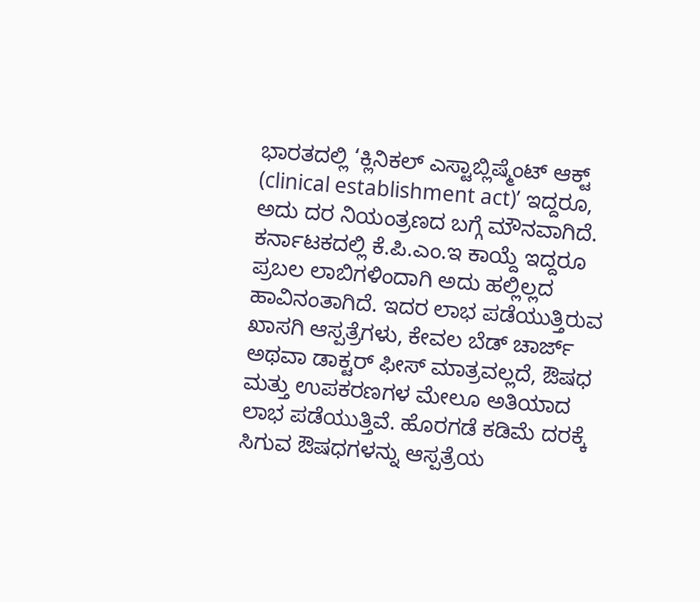ಭಾರತದಲ್ಲಿ ‘ಕ್ಲಿನಿಕಲ್ ಎಸ್ಟಾಬ್ಲಿಷ್ಮೆಂಟ್ ಆಕ್ಟ್ (clinical establishment act)’ ಇದ್ದರೂ, ಅದು ದರ ನಿಯಂತ್ರಣದ ಬಗ್ಗೆ ಮೌನವಾಗಿದೆ. ಕರ್ನಾಟಕದಲ್ಲಿ ಕೆ.ಪಿ.ಎಂ.ಇ ಕಾಯ್ದೆ ಇದ್ದರೂ ಪ್ರಬಲ ಲಾಬಿಗಳಿಂದಾಗಿ ಅದು ಹಲ್ಲಿಲ್ಲದ ಹಾವಿನಂತಾಗಿದೆ. ಇದರ ಲಾಭ ಪಡೆಯುತ್ತಿರುವ ಖಾಸಗಿ ಆಸ್ಪತ್ರೆಗಳು, ಕೇವಲ ಬೆಡ್ ಚಾರ್ಜ್ ಅಥವಾ ಡಾಕ್ಟರ್ ಫೀಸ್ ಮಾತ್ರವಲ್ಲದೆ, ಔಷಧ ಮತ್ತು ಉಪಕರಣಗಳ ಮೇಲೂ ಅತಿಯಾದ ಲಾಭ ಪಡೆಯುತ್ತಿವೆ. ಹೊರಗಡೆ ಕಡಿಮೆ ದರಕ್ಕೆ ಸಿಗುವ ಔಷಧಗಳನ್ನು ಆಸ್ಪತ್ರೆಯ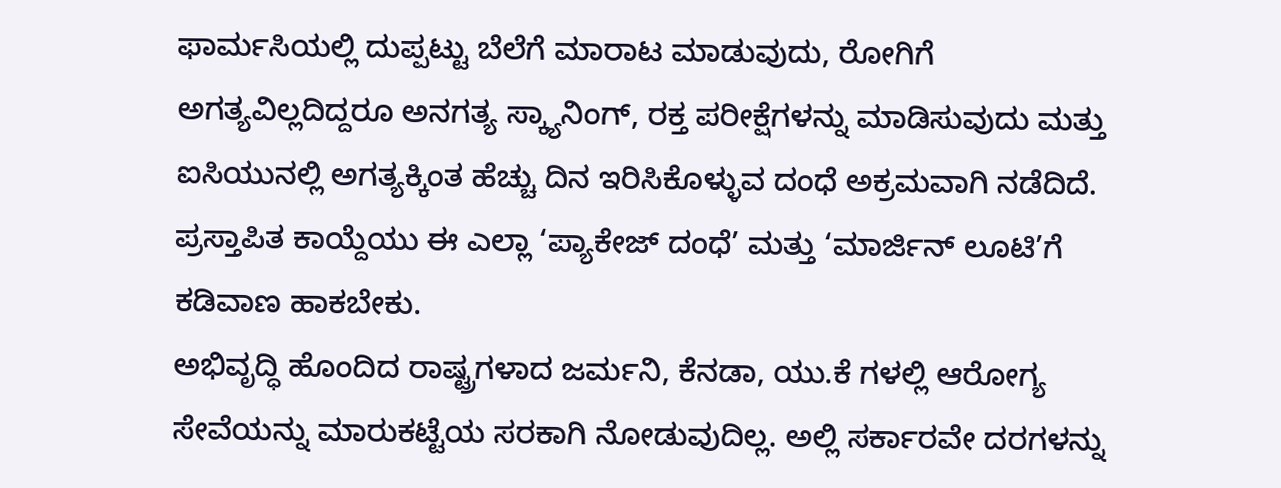ಫಾರ್ಮಸಿಯಲ್ಲಿ ದುಪ್ಪಟ್ಟು ಬೆಲೆಗೆ ಮಾರಾಟ ಮಾಡುವುದು, ರೋಗಿಗೆ ಅಗತ್ಯವಿಲ್ಲದಿದ್ದರೂ ಅನಗತ್ಯ ಸ್ಕ್ಯಾನಿಂಗ್, ರಕ್ತ ಪರೀಕ್ಷೆಗಳನ್ನು ಮಾಡಿಸುವುದು ಮತ್ತು ಐಸಿಯುನಲ್ಲಿ ಅಗತ್ಯಕ್ಕಿಂತ ಹೆಚ್ಚು ದಿನ ಇರಿಸಿಕೊಳ್ಳುವ ದಂಧೆ ಅಕ್ರಮವಾಗಿ ನಡೆದಿದೆ. ಪ್ರಸ್ತಾಪಿತ ಕಾಯ್ದೆಯು ಈ ಎಲ್ಲಾ ‘ಪ್ಯಾಕೇಜ್ ದಂಧೆ’ ಮತ್ತು ‘ಮಾರ್ಜಿನ್ ಲೂಟಿ’ಗೆ ಕಡಿವಾಣ ಹಾಕಬೇಕು.
ಅಭಿವೃದ್ಧಿ ಹೊಂದಿದ ರಾಷ್ಟ್ರಗಳಾದ ಜರ್ಮನಿ, ಕೆನಡಾ, ಯು.ಕೆ ಗಳಲ್ಲಿ ಆರೋಗ್ಯ ಸೇವೆಯನ್ನು ಮಾರುಕಟ್ಟೆಯ ಸರಕಾಗಿ ನೋಡುವುದಿಲ್ಲ. ಅಲ್ಲಿ ಸರ್ಕಾರವೇ ದರಗಳನ್ನು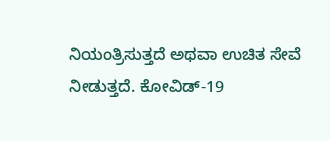ನಿಯಂತ್ರಿಸುತ್ತದೆ ಅಥವಾ ಉಚಿತ ಸೇವೆ ನೀಡುತ್ತದೆ. ಕೋವಿಡ್-19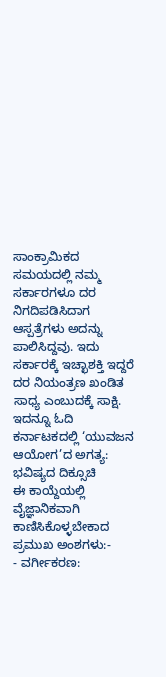ಸಾಂಕ್ರಾಮಿಕದ ಸಮಯದಲ್ಲಿ ನಮ್ಮ ಸರ್ಕಾರಗಳೂ ದರ ನಿಗದಿಪಡಿಸಿದಾಗ ಆಸ್ಪತ್ರೆಗಳು ಅದನ್ನು ಪಾಲಿಸಿದ್ದವು. ಇದು ಸರ್ಕಾರಕ್ಕೆ ಇಚ್ಛಾಶಕ್ತಿ ಇದ್ದರೆ ದರ ನಿಯಂತ್ರಣ ಖಂಡಿತ ಸಾಧ್ಯ ಎಂಬುದಕ್ಕೆ ಸಾಕ್ಷಿ.
ಇದನ್ನೂ ಓದಿ ಕರ್ನಾಟಕದಲ್ಲಿ ‘ಯುವಜನ ಆಯೋಗ’ದ ಅಗತ್ಯ: ಭವಿಷ್ಯದ ದಿಕ್ಸೂಚಿ
ಈ ಕಾಯ್ದೆಯಲ್ಲಿ ವೈಜ್ಞಾನಿಕವಾಗಿ ಕಾಣಿಸಿಕೊಳ್ಳಬೇಕಾದ ಪ್ರಮುಖ ಅಂಶಗಳು:-
- ವರ್ಗೀಕರಣ: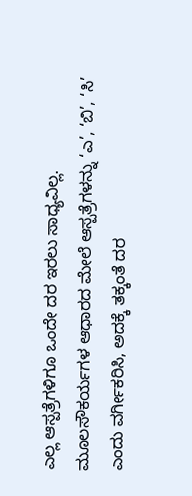ಎಲ್ಲ ಆಸ್ಪತ್ರೆಗಳಿಗೂ ಒಂದೇ ದರ ಇರಲು ಸಾಧ್ಯವಿಲ್ಲ. ಮೂಲಸೌಕರ್ಯಗಳ ಆಧಾರದ ಮೇಲೆ ಆಸ್ಪತ್ರೆಗಳನ್ನು ‘ಎ’, ‘ಬಿ’, ‘ಸಿ’ ಎಂದು ವರ್ಗೀಕರಿಸಿ, ಅದಕ್ಕೆ ತಕ್ಕಂತೆ ದರ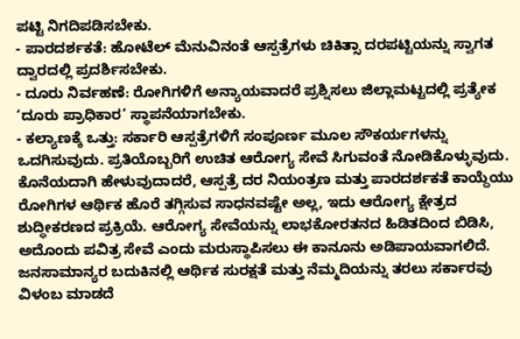ಪಟ್ಟಿ ನಿಗದಿಪಡಿಸಬೇಕು.
- ಪಾರದರ್ಶಕತೆ: ಹೋಟೆಲ್ ಮೆನುವಿನಂತೆ ಆಸ್ಪತ್ರೆಗಳು ಚಿಕಿತ್ಸಾ ದರಪಟ್ಟಿಯನ್ನು ಸ್ವಾಗತ ದ್ವಾರದಲ್ಲಿ ಪ್ರದರ್ಶಿಸಬೇಕು.
- ದೂರು ನಿರ್ವಹಣೆ: ರೋಗಿಗಳಿಗೆ ಅನ್ಯಾಯವಾದರೆ ಪ್ರಶ್ನಿಸಲು ಜಿಲ್ಲಾಮಟ್ಟದಲ್ಲಿ ಪ್ರತ್ಯೇಕ ‘ದೂರು ಪ್ರಾಧಿಕಾರ’ ಸ್ಥಾಪನೆಯಾಗಬೇಕು.
- ಕಲ್ಯಾಣಕ್ಕೆ ಒತ್ತು: ಸರ್ಕಾರಿ ಆಸ್ಪತ್ರೆಗಳಿಗೆ ಸಂಪೂರ್ಣ ಮೂಲ ಸೌಕರ್ಯಗಳನ್ನು ಒದಗಿಸುವುದು. ಪ್ರತಿಯೊಬ್ಬರಿಗೆ ಉಚಿತ ಆರೋಗ್ಯ ಸೇವೆ ಸಿಗುವಂತೆ ನೋಡಿಕೊಳ್ಳುವುದು.
ಕೊನೆಯದಾಗಿ ಹೇಳುವುದಾದರೆ, ಆಸ್ಪತ್ರೆ ದರ ನಿಯಂತ್ರಣ ಮತ್ತು ಪಾರದರ್ಶಕತೆ ಕಾಯ್ದೆಯು ರೋಗಿಗಳ ಆರ್ಥಿಕ ಹೊರೆ ತಗ್ಗಿಸುವ ಸಾಧನವಷ್ಟೇ ಅಲ್ಲ, ಇದು ಆರೋಗ್ಯ ಕ್ಷೇತ್ರದ ಶುದ್ಧೀಕರಣದ ಪ್ರಕ್ರಿಯೆ. ಆರೋಗ್ಯ ಸೇವೆಯನ್ನು ಲಾಭಕೋರತನದ ಹಿಡಿತದಿಂದ ಬಿಡಿಸಿ, ಅದೊಂದು ಪವಿತ್ರ ಸೇವೆ ಎಂದು ಮರುಸ್ಥಾಪಿಸಲು ಈ ಕಾನೂನು ಅಡಿಪಾಯವಾಗಲಿದೆ. ಜನಸಾಮಾನ್ಯರ ಬದುಕಿನಲ್ಲಿ ಆರ್ಥಿಕ ಸುರಕ್ಷತೆ ಮತ್ತು ನೆಮ್ಮದಿಯನ್ನು ತರಲು ಸರ್ಕಾರವು ವಿಳಂಬ ಮಾಡದೆ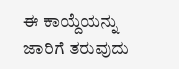ಈ ಕಾಯ್ದೆಯನ್ನು ಜಾರಿಗೆ ತರುವುದು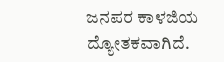ಜನಪರ ಕಾಳಜಿಯ ದ್ಯೋತಕವಾಗಿದೆ.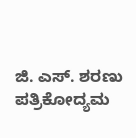ಜಿ. ಎಸ್. ಶರಣು
ಪತ್ರಿಕೋದ್ಯಮ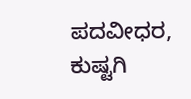ಪದವೀಧರ, ಕುಷ್ಟಗಿ